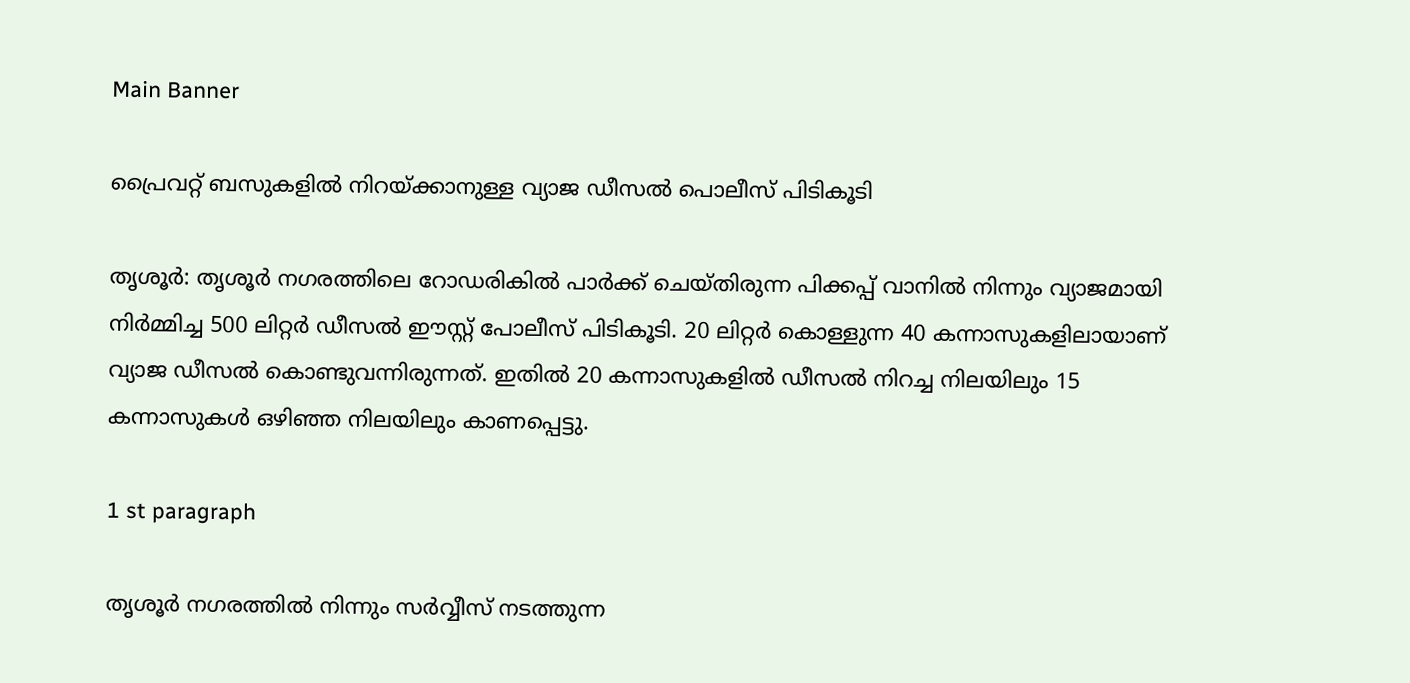Main Banner

പ്രൈവറ്റ് ബസുകളില്‍ നിറയ്ക്കാനുള്ള വ്യാജ ഡീസൽ പൊലീസ് പിടികൂടി

തൃശൂര്‍: തൃശൂര്‍ നഗരത്തിലെ റോഡരികില്‍ പാര്‍ക്ക് ചെയ്തിരുന്ന പിക്കപ്പ് വാനില്‍ നിന്നും വ്യാജമായി നിര്‍മ്മിച്ച 500 ലിറ്റര്‍ ഡീസല്‍ ഈസ്റ്റ് പോലീസ് പിടികൂടി. 20 ലിറ്റര്‍ കൊള്ളുന്ന 40 കന്നാസുകളിലായാണ് വ്യാജ ഡീസല്‍ കൊണ്ടുവന്നിരുന്നത്. ഇതില്‍ 20 കന്നാസുകളില്‍ ഡീസല്‍ നിറച്ച നിലയിലും 15 കന്നാസുകള്‍ ഒഴിഞ്ഞ നിലയിലും കാണപ്പെട്ടു.

1 st paragraph

തൃശൂര്‍ നഗരത്തില്‍ നിന്നും സര്‍വ്വീസ് നടത്തുന്ന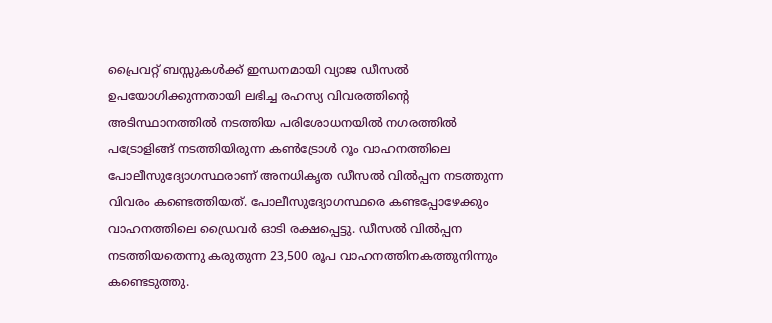പ്രൈവറ്റ് ബസ്സുകള്‍ക്ക് ഇന്ധനമായി വ്യാജ ഡീസല്‍ ഉപയോഗിക്കുന്നതായി ലഭിച്ച രഹസ്യ വിവരത്തിന്റെ അടിസ്ഥാനത്തില്‍ നടത്തിയ പരിശോധനയില്‍ നഗരത്തില്‍ പട്രോളിങ്ങ് നടത്തിയിരുന്ന കണ്‍ട്രോള്‍ റൂം വാഹനത്തിലെ പോലീസുദ്യോഗസ്ഥരാണ് അനധികൃത ഡീസല്‍ വില്‍പ്പന നടത്തുന്ന വിവരം കണ്ടെത്തിയത്. പോലീസുദ്യോഗസ്ഥരെ കണ്ടപ്പോഴേക്കും വാഹനത്തിലെ ഡ്രൈവര്‍ ഓടി രക്ഷപ്പെട്ടു. ഡീസല്‍ വില്‍പ്പന നടത്തിയതെന്നു കരുതുന്ന 23,500 രൂപ വാഹനത്തിനകത്തുനിന്നും കണ്ടെടുത്തു.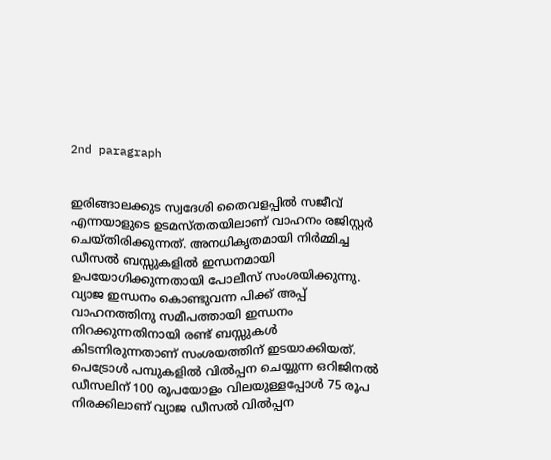2nd paragraph


ഇരിങ്ങാലക്കുട സ്വദേശി തൈവളപ്പില്‍ സജീവ് എന്നയാളുടെ ഉടമസ്തതയിലാണ് വാഹനം രജിസ്റ്റര്‍ ചെയ്തിരിക്കുന്നത്. അനധികൃതമായി നിര്‍മ്മിച്ച ഡീസല്‍ ബസ്സുകളില്‍ ഇന്ധനമായി ഉപയോഗിക്കുന്നതായി പോലീസ് സംശയിക്കുന്നു. വ്യാജ ഇന്ധനം കൊണ്ടുവന്ന പിക്ക് അപ്പ് വാഹനത്തിനു സമീപത്തായി ഇന്ധനം നിറക്കുന്നതിനായി രണ്ട് ബസ്സുകള്‍ കിടന്നിരുന്നതാണ് സംശയത്തിന് ഇടയാക്കിയത്. പെട്രോള്‍ പമ്പുകളില്‍ വില്‍പ്പന ചെയ്യുന്ന ഒറിജിനല്‍ ഡീസലിന് 100 രൂപയോളം വിലയുള്ളപ്പോള്‍ 75 രൂപ നിരക്കിലാണ് വ്യാജ ഡീസല്‍ വില്‍പ്പന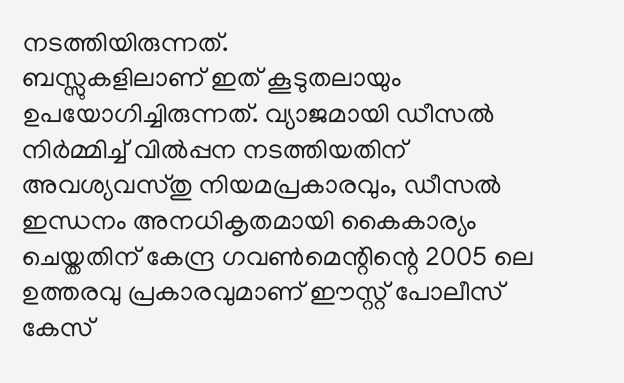നടത്തിയിരുന്നത്.
ബസ്സുകളിലാണ് ഇത് കൂടുതലായും ഉപയോഗിച്ചിരുന്നത്. വ്യാജമായി ഡീസല്‍ നിര്‍മ്മിച്ച് വില്‍പ്പന നടത്തിയതിന് അവശ്യവസ്തു നിയമപ്രകാരവും, ഡീസല്‍ ഇന്ധനം അനധികൃതമായി കൈകാര്യം ചെയ്തതിന് കേന്ദ്ര ഗവണ്‍മെന്റിന്റെ 2005 ലെ ഉത്തരവു പ്രകാരവുമാണ് ഈസ്റ്റ് പോലീസ് കേസ്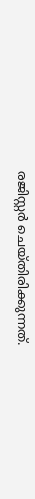രജിസ്റ്റര്‍ ചെയ്തിരിക്കുന്നത്.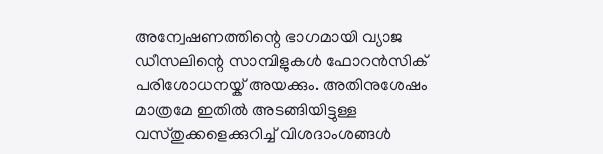അന്വേഷണത്തിന്റെ ഭാഗമായി വ്യാജ ഡീസലിന്റെ സാമ്പിളുകള്‍ ഫോറന്‍സിക് പരിശോധനയ്ക് അയക്കും. അതിനുശേഷം മാത്രമേ ഇതില്‍ അടങ്ങിയിട്ടുള്ള വസ്തുക്കളെക്കുറിച്ച് വിശദാംശങ്ങള്‍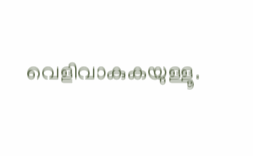വെളിവാകുകയുള്ളൂ.